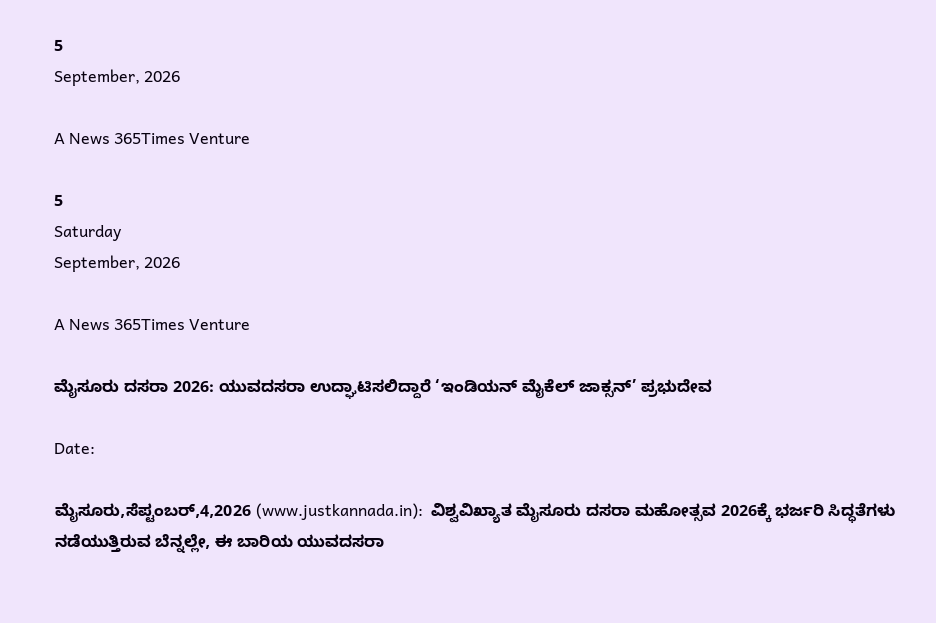5
September, 2026

A News 365Times Venture

5
Saturday
September, 2026

A News 365Times Venture

ಮೈಸೂರು ದಸರಾ 2026: ಯುವದಸರಾ ಉದ್ಘಾಟಿಸಲಿದ್ದಾರೆ ‘ಇಂಡಿಯನ್ ಮೈಕೆಲ್ ಜಾಕ್ಸನ್’ ಪ್ರಭುದೇವ

Date:

ಮೈಸೂರು,ಸೆಪ್ಟಂಬರ್,4,2026 (www.justkannada.in):  ವಿಶ್ವವಿಖ್ಯಾತ ಮೈಸೂರು ದಸರಾ ಮಹೋತ್ಸವ 2026ಕ್ಕೆ ಭರ್ಜರಿ ಸಿದ್ಧತೆಗಳು ನಡೆಯುತ್ತಿರುವ ಬೆನ್ನಲ್ಲೇ, ಈ ಬಾರಿಯ ಯುವದಸರಾ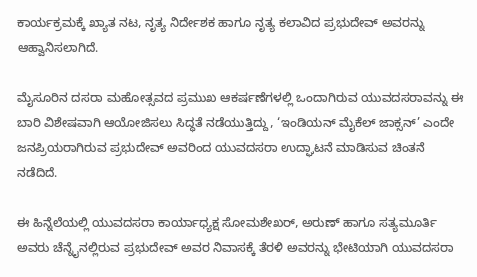ಕಾರ್ಯಕ್ರಮಕ್ಕೆ ಖ್ಯಾತ ನಟ, ನೃತ್ಯ ನಿರ್ದೇಶಕ ಹಾಗೂ ನೃತ್ಯ ಕಲಾವಿದ ಪ್ರಭುದೇವ್ ಅವರನ್ನು ಆಹ್ವಾನಿಸಲಾಗಿದೆ.

ಮೈಸೂರಿನ ದಸರಾ ಮಹೋತ್ಸವದ ಪ್ರಮುಖ ಆಕರ್ಷಣೆಗಳಲ್ಲಿ ಒಂದಾಗಿರುವ ಯುವದಸರಾವನ್ನು ಈ ಬಾರಿ ವಿಶೇಷವಾಗಿ ಆಯೋಜಿಸಲು ಸಿದ್ಧತೆ ನಡೆಯುತ್ತಿದ್ದು, ‘ಇಂಡಿಯನ್ ಮೈಕೆಲ್ ಜಾಕ್ಸನ್’ ಎಂದೇ ಜನಪ್ರಿಯರಾಗಿರುವ ಪ್ರಭುದೇವ್ ಅವರಿಂದ ಯುವದಸರಾ ಉದ್ಘಾಟನೆ ಮಾಡಿಸುವ ಚಿಂತನೆ ನಡೆದಿದೆ.

ಈ ಹಿನ್ನೆಲೆಯಲ್ಲಿ ಯುವದಸರಾ ಕಾರ್ಯಾಧ್ಯಕ್ಷ ಸೋಮಶೇಖರ್, ಅರುಣ್ ಹಾಗೂ ಸತ್ಯಮೂರ್ತಿ ಅವರು ಚೆನ್ನೈನಲ್ಲಿರುವ ಪ್ರಭುದೇವ್ ಅವರ ನಿವಾಸಕ್ಕೆ ತೆರಳಿ ಅವರನ್ನು ಭೇಟಿಯಾಗಿ ಯುವದಸರಾ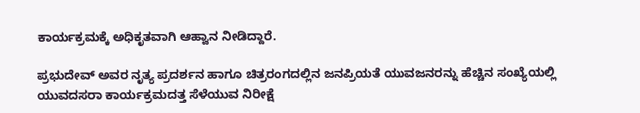ಕಾರ್ಯಕ್ರಮಕ್ಕೆ ಅಧಿಕೃತವಾಗಿ ಆಹ್ವಾನ ನೀಡಿದ್ದಾರೆ.

ಪ್ರಭುದೇವ್ ಅವರ ನೃತ್ಯ ಪ್ರದರ್ಶನ ಹಾಗೂ ಚಿತ್ರರಂಗದಲ್ಲಿನ ಜನಪ್ರಿಯತೆ ಯುವಜನರನ್ನು ಹೆಚ್ಚಿನ ಸಂಖ್ಯೆಯಲ್ಲಿ ಯುವದಸರಾ ಕಾರ್ಯಕ್ರಮದತ್ತ ಸೆಳೆಯುವ ನಿರೀಕ್ಷೆ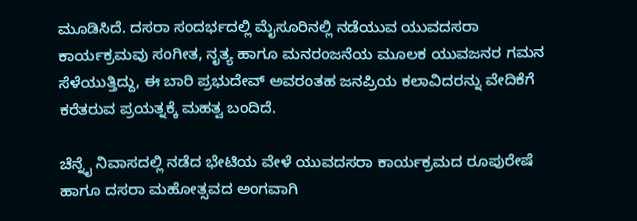ಮೂಡಿಸಿದೆ. ದಸರಾ ಸಂದರ್ಭದಲ್ಲಿ ಮೈಸೂರಿನಲ್ಲಿ ನಡೆಯುವ ಯುವದಸರಾ ಕಾರ್ಯಕ್ರಮವು ಸಂಗೀತ, ನೃತ್ಯ ಹಾಗೂ ಮನರಂಜನೆಯ ಮೂಲಕ ಯುವಜನರ ಗಮನ ಸೆಳೆಯುತ್ತಿದ್ದು, ಈ ಬಾರಿ ಪ್ರಭುದೇವ್ ಅವರಂತಹ ಜನಪ್ರಿಯ ಕಲಾವಿದರನ್ನು ವೇದಿಕೆಗೆ ಕರೆತರುವ ಪ್ರಯತ್ನಕ್ಕೆ ಮಹತ್ವ ಬಂದಿದೆ.

ಚೆನ್ನೈ ನಿವಾಸದಲ್ಲಿ ನಡೆದ ಭೇಟಿಯ ವೇಳೆ ಯುವದಸರಾ ಕಾರ್ಯಕ್ರಮದ ರೂಪುರೇಷೆ ಹಾಗೂ ದಸರಾ ಮಹೋತ್ಸವದ ಅಂಗವಾಗಿ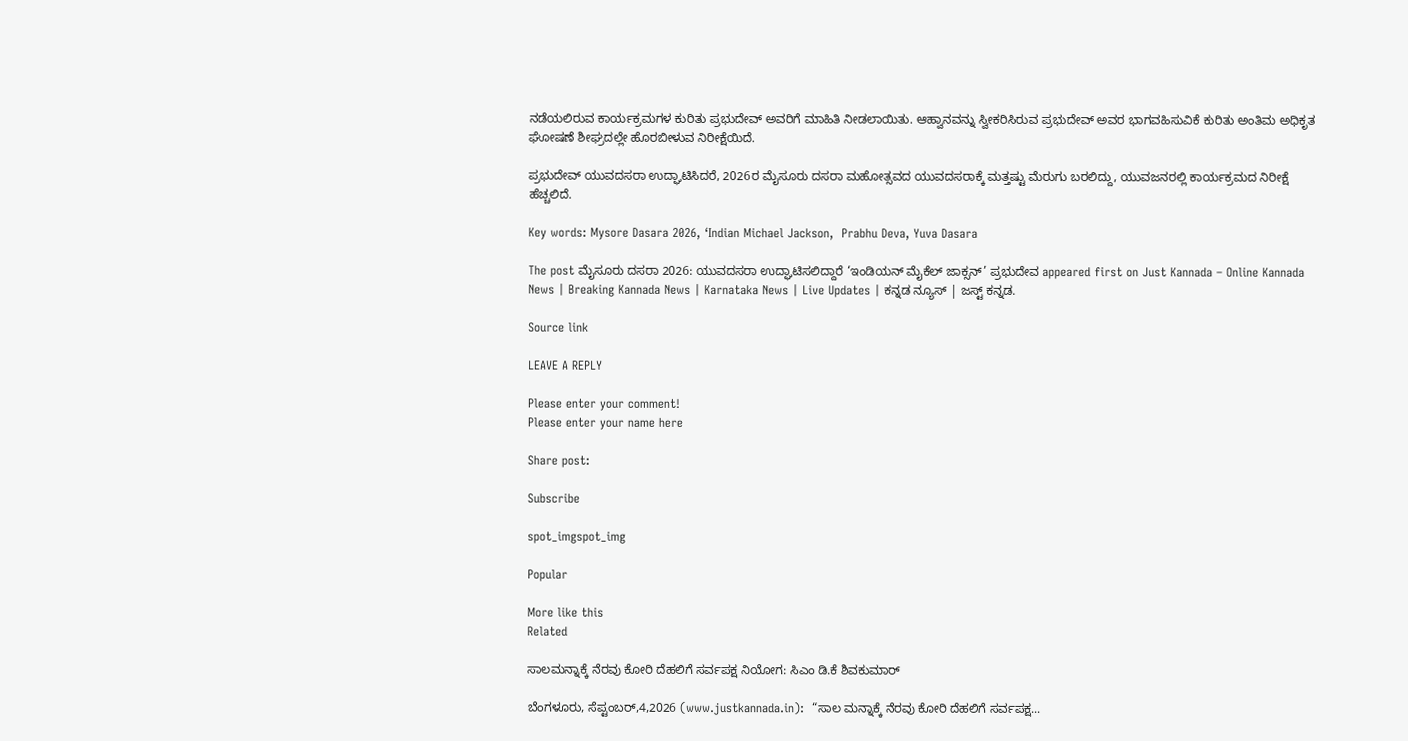ನಡೆಯಲಿರುವ ಕಾರ್ಯಕ್ರಮಗಳ ಕುರಿತು ಪ್ರಭುದೇವ್ ಅವರಿಗೆ ಮಾಹಿತಿ ನೀಡಲಾಯಿತು. ಆಹ್ವಾನವನ್ನು ಸ್ವೀಕರಿಸಿರುವ ಪ್ರಭುದೇವ್ ಅವರ ಭಾಗವಹಿಸುವಿಕೆ ಕುರಿತು ಅಂತಿಮ ಅಧಿಕೃತ ಘೋಷಣೆ ಶೀಘ್ರದಲ್ಲೇ ಹೊರಬೀಳುವ ನಿರೀಕ್ಷೆಯಿದೆ.

ಪ್ರಭುದೇವ್ ಯುವದಸರಾ ಉದ್ಘಾಟಿಸಿದರೆ, 2026ರ ಮೈಸೂರು ದಸರಾ ಮಹೋತ್ಸವದ ಯುವದಸರಾಕ್ಕೆ ಮತ್ತಷ್ಟು ಮೆರುಗು ಬರಲಿದ್ದು, ಯುವಜನರಲ್ಲಿ ಕಾರ್ಯಕ್ರಮದ ನಿರೀಕ್ಷೆ ಹೆಚ್ಚಲಿದೆ.

Key words: Mysore Dasara 2026, ‘Indian Michael Jackson,  Prabhu Deva, Yuva Dasara

The post ಮೈಸೂರು ದಸರಾ 2026: ಯುವದಸರಾ ಉದ್ಘಾಟಿಸಲಿದ್ದಾರೆ ‘ಇಂಡಿಯನ್ ಮೈಕೆಲ್ ಜಾಕ್ಸನ್’ ಪ್ರಭುದೇವ appeared first on Just Kannada – Online Kannada News | Breaking Kannada News | Karnataka News | Live Updates | ಕನ್ನಡ ನ್ಯೂಸ್ | ಜಸ್ಟ್ ಕನ್ನಡ.

Source link

LEAVE A REPLY

Please enter your comment!
Please enter your name here

Share post:

Subscribe

spot_imgspot_img

Popular

More like this
Related

ಸಾಲಮನ್ನಾಕ್ಕೆ ನೆರವು ಕೋರಿ ದೆಹಲಿಗೆ ಸರ್ವಪಕ್ಷ ನಿಯೋಗ: ಸಿಎಂ ಡಿ.ಕೆ ಶಿವಕುಮಾರ್

ಬೆಂಗಳೂರು, ಸೆಪ್ಟಂಬರ್,4,2026 (www.justkannada.in):  “ಸಾಲ ಮನ್ನಾಕ್ಕೆ ನೆರವು ಕೋರಿ ದೆಹಲಿಗೆ ಸರ್ವಪಕ್ಷ...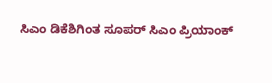ಸಿಎಂ ಡಿಕೆಶಿಗಿಂತ ಸೂಪರ್ ಸಿಎಂ ಪ್ರಿಯಾಂಕ್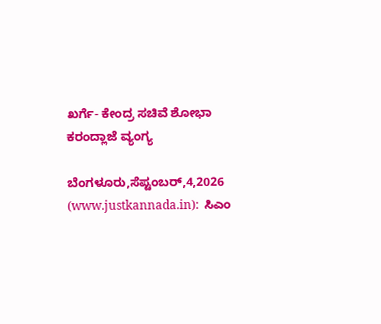ಖರ್ಗೆ- ಕೇಂದ್ರ ಸಚಿವೆ ಶೋಭಾ ಕರಂದ್ಲಾಜೆ ವ್ಯಂಗ್ಯ

ಬೆಂಗಳೂರು,ಸೆಪ್ಟಂಬರ್,4,2026 (www.justkannada.in):  ಸಿಎಂ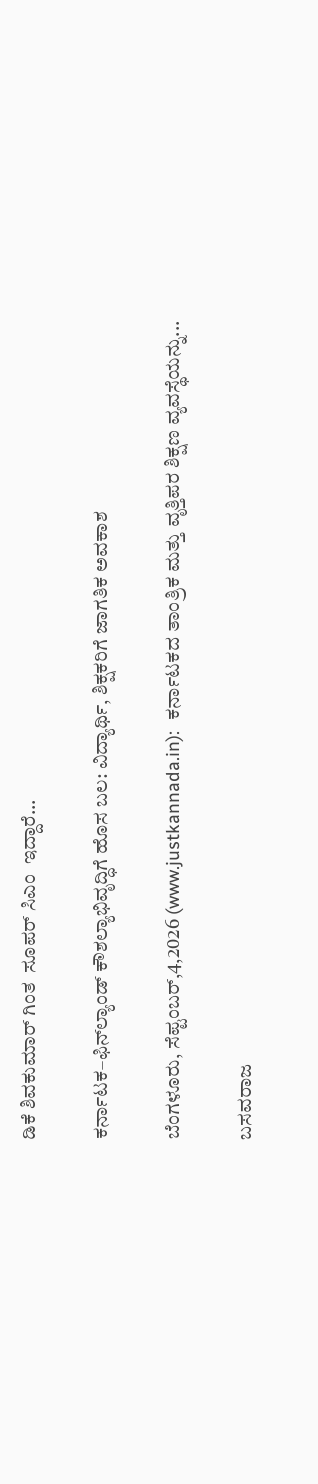ಡಿಕೆ ಶಿವಕುಮಾರ್ ಗಿಂತ  ಸೂಪರ್ ಸಿಎಂ  ಇದ್ದಾರೆ...

ಕರ್ನಾಟಕ–ಫಿನ್‌ಲ್ಯಾಂಡ್‌ ಕೌಶಲ್ಯಾಭಿವೃದ್ಧಿಗೆ ಹೊಸ ಬಲ: ವಿದ್ಯಾರ್ಥಿ, ಶಿಕ್ಷಕರಿಗೆ ಜಾಗತಿಕ ಅವಕಾಶ

ಬೆಂಗಳೂರು, ಸೆಪ್ಟಂಬರ್,4,2026 (www.justkannada.in):  ಕರ್ನಾಟಕದ ತಾಂತ್ರಿಕ ಮತ್ತು ವೃತ್ತಿಪರ ಶಿಕ್ಷಣ ವ್ಯವಸ್ಥೆಯನ್ನು...

ಬಸವರಾಜ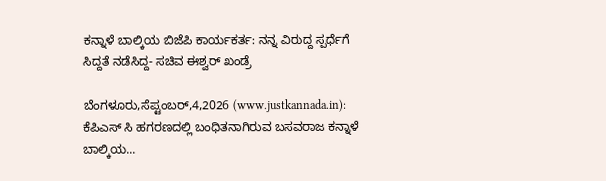ಕನ್ನಾಳೆ ಬಾಲ್ಕಿಯ ಬಿಜೆಪಿ ಕಾರ್ಯಕರ್ತ: ನನ್ನ ವಿರುದ್ದ ಸ್ಪರ್ಧೆಗೆ ಸಿದ್ದತೆ ನಡೆಸಿದ್ದ- ಸಚಿವ ಈಶ್ವರ್ ಖಂಡ್ರೆ

ಬೆಂಗಳೂರು,ಸೆಪ್ಟಂಬರ್,4,2026 (www.justkannada.in):  ಕೆಪಿಎಸ್ ಸಿ ಹಗರಣದಲ್ಲಿ ಬಂಧಿತನಾಗಿರುವ ಬಸವರಾಜ ಕನ್ನಾಳೆ ಬಾಲ್ಕಿಯ...